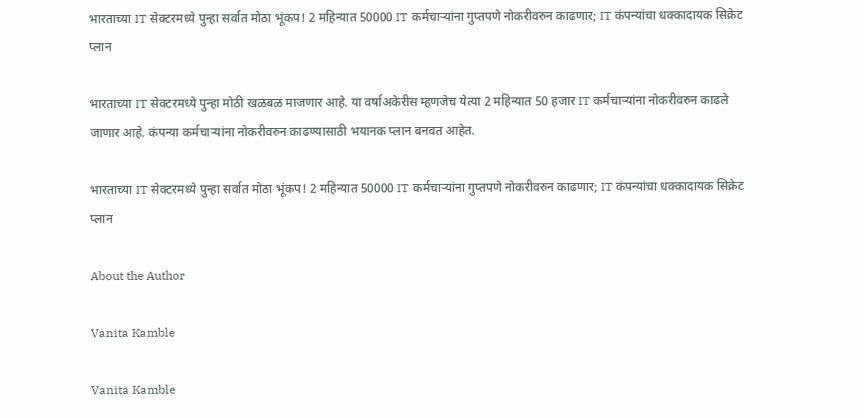भारताच्या IT सेक्टरमध्ये पुन्हा सर्वात मोठा भूंकप! 2 महिन्यात 50000 IT कर्मचाऱ्यांना गुप्तपणे नोकरीवरुन काढणार; IT कंपन्यांचा धक्कादायक सिक्रेट प्लान

भारताच्या IT सेक्टरमध्ये पुन्हा मोठी खळबळ माजणार आहे. या वर्षाअकेरीस म्हणजेच येत्या 2 महिन्यात 50 हजार IT कर्मचाऱ्यांना नोकरीवरुन काढले जाणार आहे. कंपन्या कर्मचाऱ्यांना नोकरीवरुन काढण्यासाठी भयानक प्लान बनवत आहेत.

भारताच्या IT सेक्टरमध्ये पुन्हा सर्वात मोठा भूंकप! 2 महिन्यात 50000 IT कर्मचाऱ्यांना गुप्तपणे नोकरीवरुन काढणार; IT कंपन्यांचा धक्कादायक सिक्रेट प्लान

About the Author

Vanita Kamble

Vanita Kamble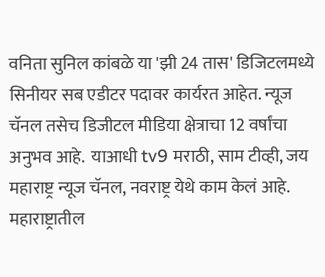वनिता सुनिल कांबळे या 'झी 24 तास' डिजिटलमध्ये सिनीयर सब एडीटर पदावर कार्यरत आहेत. न्यूज चॅनल तसेच डिजीटल मीडिया क्षेत्राचा 12 वर्षांचा अनुभव आहे.  याआधी tv9 मराठी, साम टीव्ही, जय महाराष्ट्र न्यूज चॅनल, नवराष्ट्र येथे काम केलं आहे. महाराष्ट्रातील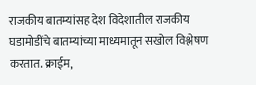राजकीय बातम्यांसह देश विदेशातील राजकीय घडामोडींचे बातम्यांच्या माध्यमातून सखोल विश्लेषण करतात. क्राईम,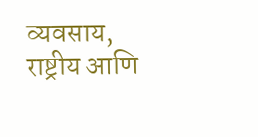व्यवसाय, राष्ट्रीय आणि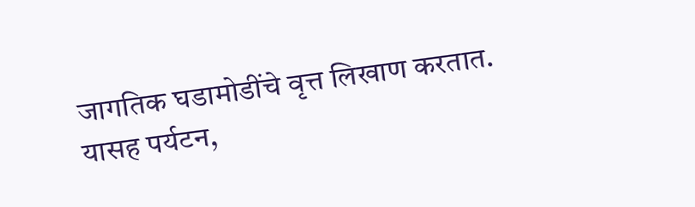जागतिक घडामोडींचे वृत्त लिखाण करतात.   यासह पर्यटन,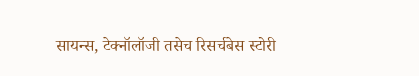सायन्स, टेक्नॉलॉजी तसेच रिसर्चबेस स्टोरी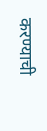करण्याची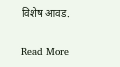विशेष आवड.

Read More